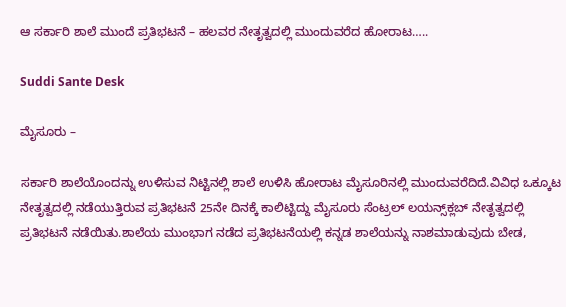ಆ ಸರ್ಕಾರಿ ಶಾಲೆ ಮುಂದೆ ಪ್ರತಿಭಟನೆ – ಹಲವರ ನೇತೃತ್ವದಲ್ಲಿ ಮುಂದುವರೆದ ಹೋರಾಟ…..

Suddi Sante Desk

ಮೈಸೂರು –

ಸರ್ಕಾರಿ ಶಾಲೆಯೊಂದನ್ನು ಉಳಿಸುವ ನಿಟ್ಟಿನಲ್ಲಿ ಶಾಲೆ ಉಳಿಸಿ ಹೋರಾಟ ಮೈಸೂರಿನಲ್ಲಿ ಮುಂದುವರೆದಿದೆ.ವಿವಿಧ ಒಕ್ಕೂಟ ನೇತೃತ್ವದಲ್ಲಿ ನಡೆಯುತ್ತಿರುವ ಪ್ರತಿಭಟನೆ 25ನೇ ದಿನಕ್ಕೆ ಕಾಲಿಟ್ಟಿದ್ದು ಮೈಸೂರು ಸೆಂಟ್ರಲ್‌ ಲಯನ್ಸ್‌ಕ್ಲಬ್‌ ನೇತೃತ್ವದಲ್ಲಿ ಪ್ರತಿಭಟನೆ ನಡೆಯಿತು.ಶಾಲೆಯ ಮುಂಭಾಗ ನಡೆದ ಪ್ರತಿಭಟನೆಯಲ್ಲಿ ಕನ್ನಡ ಶಾಲೆಯನ್ನು ನಾಶಮಾಡುವುದು ಬೇಡ,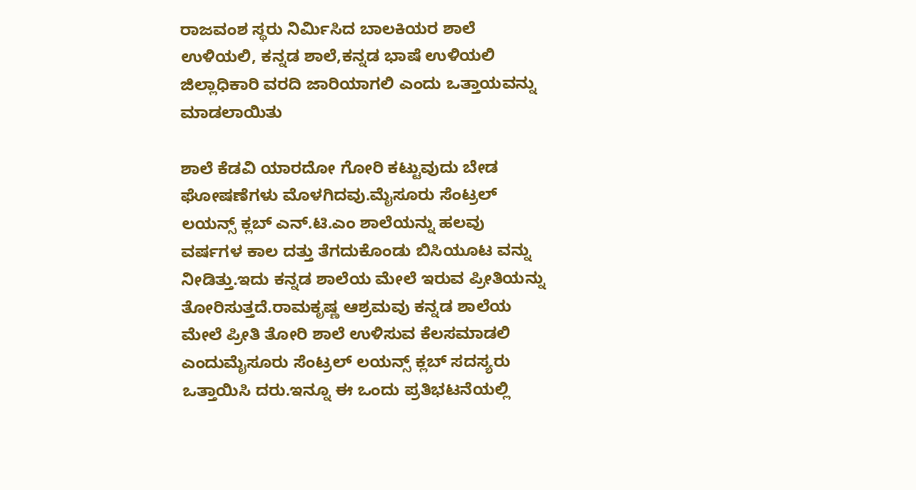ರಾಜವಂಶ ಸ್ಥರು ನಿರ್ಮಿಸಿದ ಬಾಲಕಿಯರ ಶಾಲೆ ಉಳಿಯಲಿ, ಕನ್ನಡ ಶಾಲೆ,ಕನ್ನಡ ಭಾಷೆ ಉಳಿಯಲಿ ಜಿಲ್ಲಾಧಿಕಾರಿ ವರದಿ ಜಾರಿಯಾಗಲಿ ಎಂದು ಒತ್ತಾಯವನ್ನು ಮಾಡಲಾಯಿತು

ಶಾಲೆ ಕೆಡವಿ ಯಾರದೋ ಗೋರಿ ಕಟ್ಟುವುದು ಬೇಡ ಘೋಷಣೆಗಳು ಮೊಳಗಿದವು.ಮೈಸೂರು ಸೆಂಟ್ರಲ್‌ ಲಯನ್ಸ್‌ ಕ್ಲಬ್‌ ಎನ್‌.ಟಿ.ಎಂ ಶಾಲೆಯನ್ನು ಹಲವು ವರ್ಷಗಳ ಕಾಲ ದತ್ತು ತೆಗದುಕೊಂಡು ಬಿಸಿಯೂಟ ವನ್ನು ನೀಡಿತ್ತು.ಇದು ಕನ್ನಡ ಶಾಲೆಯ ಮೇಲೆ ಇರುವ ಪ್ರೀತಿಯನ್ನು ತೋರಿಸುತ್ತದೆ.ರಾಮಕೃಷ್ಣ ಆಶ್ರಮವು ಕನ್ನಡ ಶಾಲೆಯ ಮೇಲೆ ಪ್ರೀತಿ ತೋರಿ ಶಾಲೆ ಉಳಿಸುವ ಕೆಲಸಮಾಡಲಿ ಎಂದುಮೈಸೂರು ಸೆಂಟ್ರಲ್‌ ಲಯನ್ಸ್‌ ಕ್ಲಬ್‌ ಸದಸ್ಯರು ಒತ್ತಾಯಿಸಿ ದರು.ಇನ್ನೂ ಈ ಒಂದು ಪ್ರತಿಭಟನೆಯಲ್ಲಿ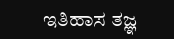ಇತಿಹಾಸ ತಜ್ಞ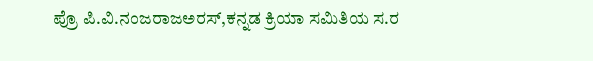ಪ್ರೊ ಪಿ.ವಿ.ನಂಜರಾಜಅರಸ್‌,ಕನ್ನಡ ಕ್ರಿಯಾ ಸಮಿತಿಯ ಸ.ರ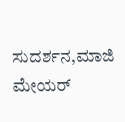ಸುದರ್ಶನ,ಮಾಜಿ ಮೇಯರ್‌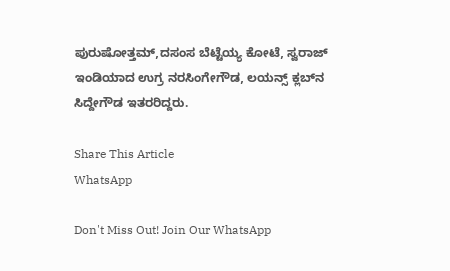ಪುರುಷೋತ್ತಮ್‌,ದಸಂಸ ಬೆಟ್ಟೆಯ್ಯ ಕೋಟೆ, ಸ್ವರಾಜ್‌ ಇಂಡಿಯಾದ ಉಗ್ರ ನರಸಿಂಗೇಗೌಡ, ಲಯನ್ಸ್‌ ಕ್ಲಬ್‌ನ ಸಿದ್ದೇಗೌಡ ಇತರರಿದ್ದರು.

Share This Article
WhatsApp

Don't Miss Out! Join Our WhatsApp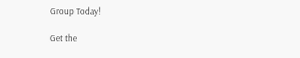Group Today!

Get the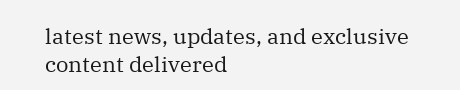latest news, updates, and exclusive content delivered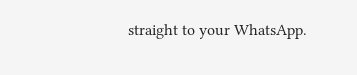straight to your WhatsApp.